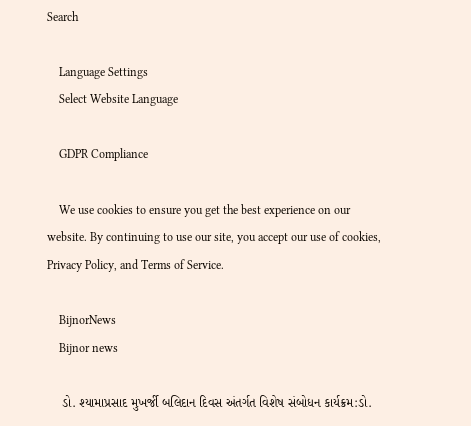Search

    Language Settings
    Select Website Language

    GDPR Compliance

    We use cookies to ensure you get the best experience on our website. By continuing to use our site, you accept our use of cookies, Privacy Policy, and Terms of Service.

    BijnorNews
    Bijnor news

    ડો. શ્યામાપ્રસાદ મુખર્જી બલિદાન દિવસ અંતર્ગત વિશેષ સંબોધન કાર્યક્રમ:ડો.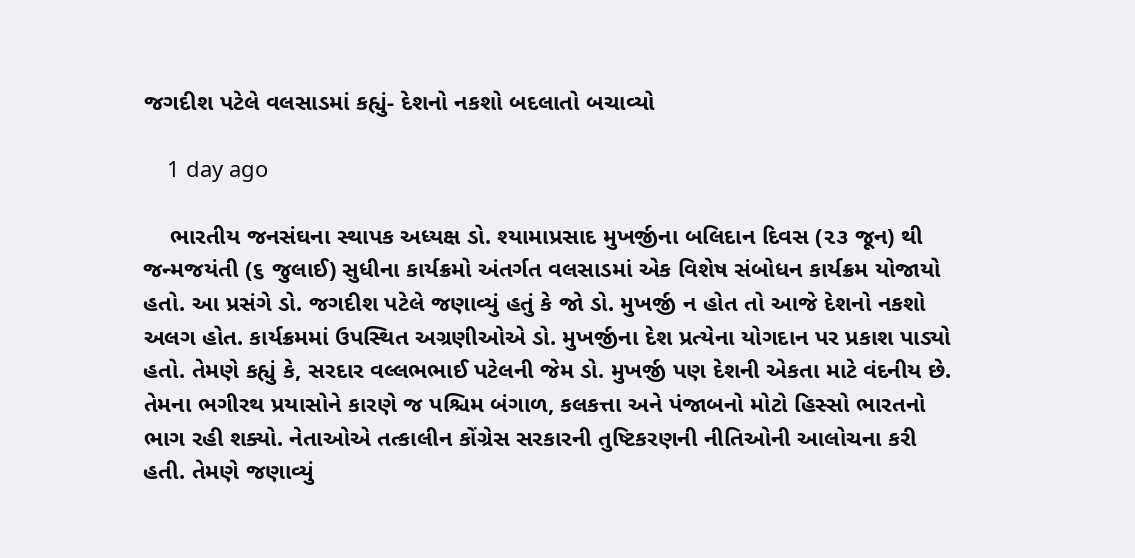જગદીશ પટેલે વલસાડમાં કહ્યું- દેશનો નકશો બદલાતો બચાવ્યો

    1 day ago

    ભારતીય જનસંઘના સ્થાપક અધ્યક્ષ ડો. શ્યામાપ્રસાદ મુખર્જીના બલિદાન દિવસ (૨૩ જૂન) થી જન્મજયંતી (૬ જુલાઈ) સુધીના કાર્યક્રમો અંતર્ગત વલસાડમાં એક વિશેષ સંબોધન કાર્યક્રમ યોજાયો હતો. આ પ્રસંગે ડો. જગદીશ પટેલે જણાવ્યું હતું કે જો ડો. મુખર્જી ન હોત તો આજે દેશનો નકશો અલગ હોત. કાર્યક્રમમાં ઉપસ્થિત અગ્રણીઓએ ડો. મુખર્જીના દેશ પ્રત્યેના યોગદાન પર પ્રકાશ પાડ્યો હતો. તેમણે કહ્યું કે, સરદાર વલ્લભભાઈ પટેલની જેમ ડો. મુખર્જી પણ દેશની એકતા માટે વંદનીય છે. તેમના ભગીરથ પ્રયાસોને કારણે જ પશ્ચિમ બંગાળ, કલકત્તા અને પંજાબનો મોટો હિસ્સો ભારતનો ભાગ રહી શક્યો. નેતાઓએ તત્કાલીન કોંગ્રેસ સરકારની તુષ્ટિકરણની નીતિઓની આલોચના કરી હતી. તેમણે જણાવ્યું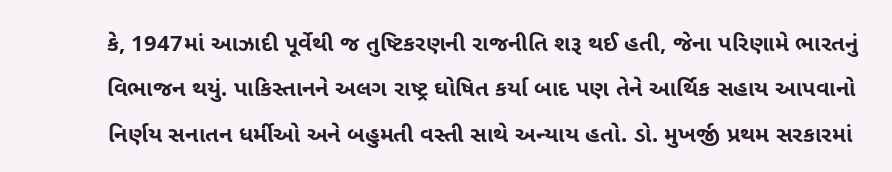કે, 1947માં આઝાદી પૂર્વેથી જ તુષ્ટિકરણની રાજનીતિ શરૂ થઈ હતી, જેના પરિણામે ભારતનું વિભાજન થયું. પાકિસ્તાનને અલગ રાષ્ટ્ર ઘોષિત કર્યા બાદ પણ તેને આર્થિક સહાય આપવાનો નિર્ણય સનાતન ધર્મીઓ અને બહુમતી વસ્તી સાથે અન્યાય હતો. ડો. મુખર્જી પ્રથમ સરકારમાં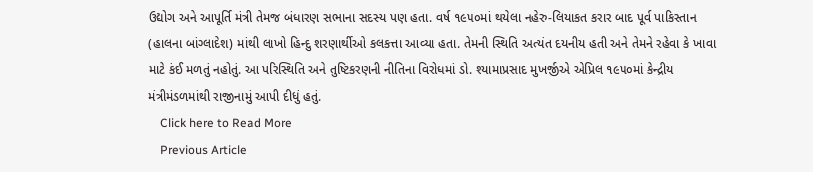ઉદ્યોગ અને આપૂર્તિ મંત્રી તેમજ બંધારણ સભાના સદસ્ય પણ હતા. વર્ષ ૧૯૫૦માં થયેલા નહેરુ-લિયાકત કરાર બાદ પૂર્વ પાકિસ્તાન (હાલના બાંગ્લાદેશ) માંથી લાખો હિન્દુ શરણાર્થીઓ કલકત્તા આવ્યા હતા. તેમની સ્થિતિ અત્યંત દયનીય હતી અને તેમને રહેવા કે ખાવા માટે કંઈ મળતું નહોતું. આ પરિસ્થિતિ અને તુષ્ટિકરણની નીતિના વિરોધમાં ડો. શ્યામાપ્રસાદ મુખર્જીએ એપ્રિલ ૧૯૫૦માં કેન્દ્રીય મંત્રીમંડળમાંથી રાજીનામું આપી દીધું હતું.
    Click here to Read More
    Previous Article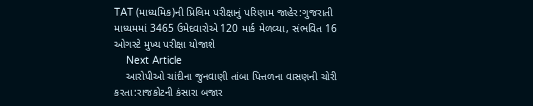TAT (માધ્યમિક)ની પ્રિલિમ પરીક્ષાનું પરિણામ જાહેર:ગુજરાતી માધ્યમમાં 3465 ઉમેદવારોએ 120 માર્ક મેળવ્યા, સંભવિત 16 ઓગસ્ટે મુખ્ય પરીક્ષા યોજાશે
    Next Article
    આરોપીઓ ચાંદીના જુનવાણી તાંબા પિત્તળના વાસણની ચોરી કરતા:રાજકોટની કંસારા બજાર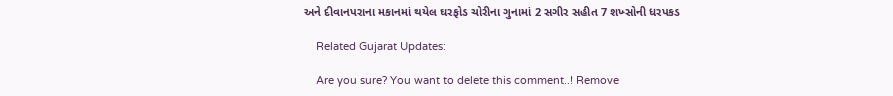અને દીવાનપરાના મકાનમાં થયેલ ઘરફોડ ચોરીના ગુનામાં 2 સગીર સહીત 7 શખ્સોની ધરપકડ

    Related Gujarat Updates:

    Are you sure? You want to delete this comment..! Remove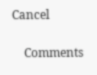Cancel

    Comments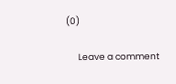(0)

      Leave a comment